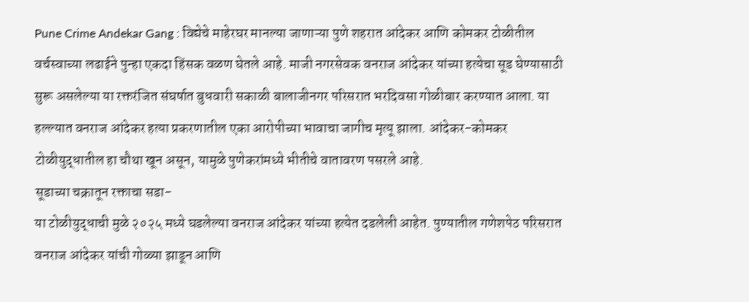Pune Crime Andekar Gang : विद्येचे माहेरघर मानल्या जाणाऱ्या पुणे शहरात आंदेकर आणि कोमकर टोळीतील वर्चस्वाच्या लढाईने पुन्हा एकदा हिंसक वळण घेतले आहे. माजी नगरसेवक वनराज आंदेकर यांच्या हत्येचा सूड घेण्यासाठी सुरू असलेल्या या रक्तरंजित संघर्षात बुधवारी सकाळी बालाजीनगर परिसरात भरदिवसा गोळीबार करण्यात आला. या हल्ल्यात वनराज आंदेकर हत्या प्रकरणातील एका आरोपीच्या भावाचा जागीच मृत्यू झाला. आंदेकर-कोमकर टोळीयुद्धातील हा चौथा खून असून, यामुळे पुणेकरांमध्ये भीतीचे वातावरण पसरले आहे.
सूडाच्या चक्रातून रक्ताचा सडा-
या टोळीयुद्धाची मुळे २०२५ मध्ये घडलेल्या वनराज आंदेकर यांच्या हत्येत दडलेली आहेत. पुण्यातील गणेशपेठ परिसरात वनराज आंदेकर यांची गोळ्या झाडून आणि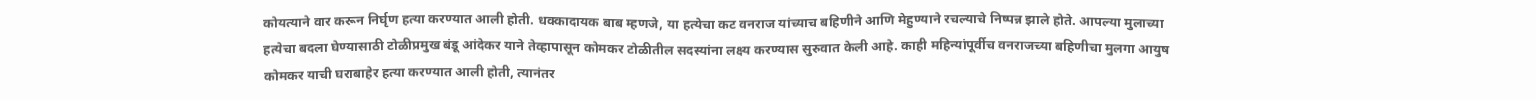कोयत्याने वार करून निर्घृण हत्या करण्यात आली होती. धक्कादायक बाब म्हणजे, या हत्येचा कट वनराज यांच्याच बहिणीने आणि मेहुण्याने रचल्याचे निष्पन्न झाले होते. आपल्या मुलाच्या हत्येचा बदला घेण्यासाठी टोळीप्रमुख बंडू आंदेकर याने तेव्हापासून कोमकर टोळीतील सदस्यांना लक्ष्य करण्यास सुरुवात केली आहे. काही महिन्यांपूर्वीच वनराजच्या बहिणीचा मुलगा आयुष कोमकर याची घराबाहेर हत्या करण्यात आली होती, त्यानंतर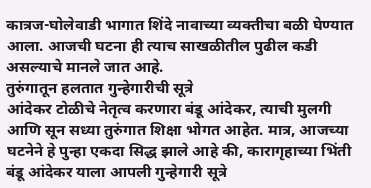कात्रज-घोलेवाडी भागात शिंदे नावाच्या व्यक्तीचा बळी घेण्यात आला. आजची घटना ही त्याच साखळीतील पुढील कडी असल्याचे मानले जात आहे.
तुरुंगातून हलतात गुन्हेगारीची सूत्रे
आंदेकर टोळीचे नेतृत्व करणारा बंडू आंदेकर, त्याची मुलगी आणि सून सध्या तुरुंगात शिक्षा भोगत आहेत. मात्र, आजच्या घटनेने हे पुन्हा एकदा सिद्ध झाले आहे की, कारागृहाच्या भिंती बंडू आंदेकर याला आपली गुन्हेगारी सूत्रे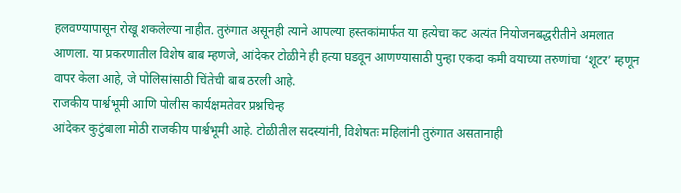हलवण्यापासून रोखू शकलेल्या नाहीत. तुरुंगात असूनही त्याने आपल्या हस्तकांमार्फत या हत्येचा कट अत्यंत नियोजनबद्धरीतीने अमलात आणला. या प्रकरणातील विशेष बाब म्हणजे, आंदेकर टोळीने ही हत्या घडवून आणण्यासाठी पुन्हा एकदा कमी वयाच्या तरुणांचा ‘शूटर’ म्हणून वापर केला आहे, जे पोलिसांसाठी चिंतेची बाब ठरली आहे.
राजकीय पार्श्वभूमी आणि पोलीस कार्यक्षमतेवर प्रश्नचिन्ह
आंदेकर कुटुंबाला मोठी राजकीय पार्श्वभूमी आहे. टोळीतील सदस्यांनी, विशेषतः महिलांनी तुरुंगात असतानाही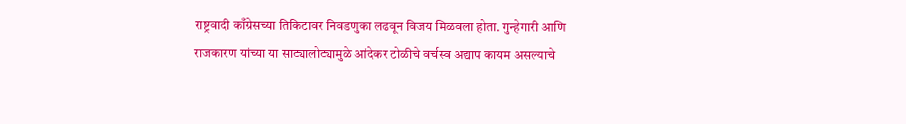राष्ट्रवादी काँग्रेसच्या तिकिटावर निवडणुका लढवून विजय मिळवला होता. गुन्हेगारी आणि राजकारण यांच्या या साट्यालोट्यामुळे आंदेकर टोळीचे वर्चस्व अद्याप कायम असल्याचे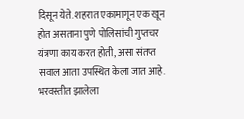दिसून येते. शहरात एकामागून एक खून होत असताना पुणे पोलिसांची गुप्तचर यंत्रणा काय करत होती, असा संतप्त सवाल आता उपस्थित केला जात आहे. भरवस्तीत झालेला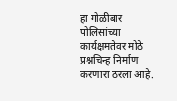हा गोळीबार पोलिसांच्या कार्यक्षमतेवर मोठे प्रश्नचिन्ह निर्माण करणारा ठरला आहे.